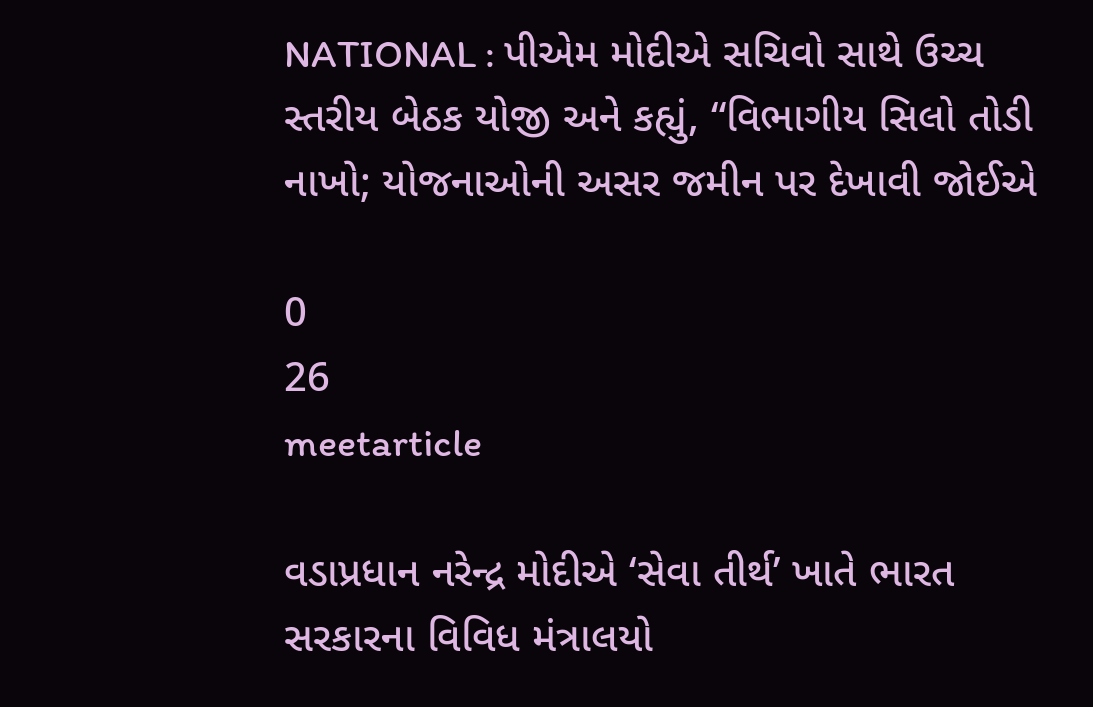NATIONAL : પીએમ મોદીએ સચિવો સાથે ઉચ્ચ સ્તરીય બેઠક યોજી અને કહ્યું, “વિભાગીય સિલો તોડી નાખો; યોજનાઓની અસર જમીન પર દેખાવી જોઈએ

0
26
meetarticle

વડાપ્રધાન નરેન્દ્ર મોદીએ ‘સેવા તીર્થ’ ખાતે ભારત સરકારના વિવિધ મંત્રાલયો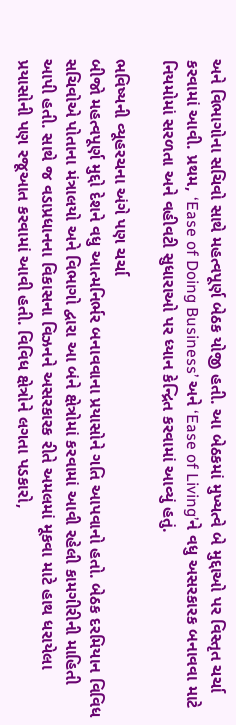અને વિભાગોના સચિવો સાથે મહત્વપૂર્ણ બેઠક યોજી હતી. આ બેઠકમાં મુખ્યત્વે બે મુદ્દાઓ પર વિસ્તૃત ચર્ચા કરવામાં આવી. પ્રથમ, ‘Ease of Doing Business’ અને ‘Ease of Living’ને વધુ અસરકારક બનાવવા માટે નિયમોમાં સરળતા અને વહીવટી સુધારાઓ પર ધ્યાન કેન્દ્રિત કરવામાં આવ્યું હતું.

ભવિષ્યની વ્યૂહરચના અંગે પણ ચર્ચા
બીજો મહત્વપૂર્ણ મુદ્દો દેશને વધુ આત્મનિર્ભર બનાવવાના પ્રયાસોને ગતિ આપવાનો હતો. બેઠક દરમિયાન વિવિધ સચિવોએ પોતાના મંત્રાલયો અને વિભાગો દ્વારા આ બંને ક્ષેત્રોમાં કરવામાં આવી રહેલી કામગીરીની માહિતી આપી હતી. સાથે જ વડાપ્રધાનના વિકાસના વિઝનને અસરકારક રીતે અમલમાં મૂકવા માટે હાથ ધરાયેલા પ્રયાસોની પણ રજૂઆત કરવામાં આવી હતી. વિવિધ ક્ષેત્રોને લગતા પડકારો,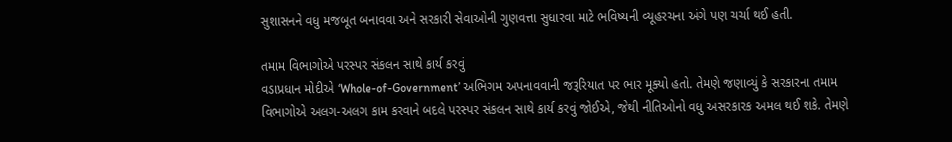સુશાસનને વધુ મજબૂત બનાવવા અને સરકારી સેવાઓની ગુણવત્તા સુધારવા માટે ભવિષ્યની વ્યૂહરચના અંગે પણ ચર્ચા થઈ હતી.

તમામ વિભાગોએ પરસ્પર સંકલન સાથે કાર્ય કરવું
વડાપ્રધાન મોદીએ ‘Whole-of-Government’ અભિગમ અપનાવવાની જરૂરિયાત પર ભાર મૂક્યો હતો. તેમણે જણાવ્યું કે સરકારના તમામ વિભાગોએ અલગ-અલગ કામ કરવાને બદલે પરસ્પર સંકલન સાથે કાર્ય કરવું જોઈએ, જેથી નીતિઓનો વધુ અસરકારક અમલ થઈ શકે. તેમણે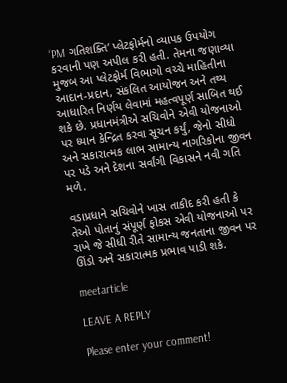‘PM ગતિશક્તિ’ પ્લેટફોર્મનો વ્યાપક ઉપયોગ કરવાની પણ અપીલ કરી હતી. તેમના જણાવ્યા મુજબ આ પ્લેટફોર્મ વિભાગો વચ્ચે માહિતીના આદાન-પ્રદાન, સંકલિત આયોજન અને તથ્ય આધારિત નિર્ણય લેવામાં મહત્વપૂર્ણ સાબિત થઈ શકે છે. પ્રધાનમંત્રીએ સચિવોને એવી યોજનાઓ પર ધ્યાન કેન્દ્રિત કરવા સૂચન કર્યું, જેનો સીધો અને સકારાત્મક લાભ સામાન્ય નાગરિકોના જીવન પર પડે અને દેશના સર્વાંગી વિકાસને નવી ગતિ મળે.

વડાપ્રધાને સચિવોને ખાસ તાકીદ કરી હતી કે તેઓ પોતાનું સંપૂર્ણ ફોકસ એવી યોજનાઓ પર રાખે જે સીધી રીતે સામાન્ય જનતાના જીવન પર ઊંડો અને સકારાત્મક પ્રભાવ પાડી શકે.

meetarticle

LEAVE A REPLY

Please enter your comment!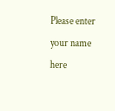Please enter your name here